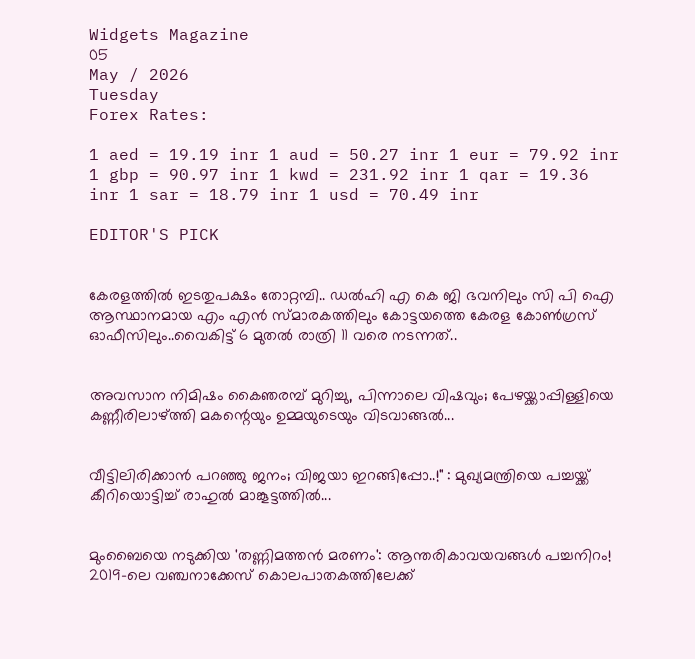Widgets Magazine
05
May / 2026
Tuesday
Forex Rates:

1 aed = 19.19 inr 1 aud = 50.27 inr 1 eur = 79.92 inr 1 gbp = 90.97 inr 1 kwd = 231.92 inr 1 qar = 19.36 inr 1 sar = 18.79 inr 1 usd = 70.49 inr

EDITOR'S PICK


കേരളത്തിൽ ഇടതുപക്ഷം തോറ്റമ്പി.. ഡൽഹി എ കെ ജി ഭവനിലും സി പി ഐ ആസ്ഥാനമായ എം എൻ സ്മാരകത്തിലും കോട്ടയത്തെ കേരള കോൺഗ്രസ് ഓഫീസിലും..വൈകിട്ട് 6 മുതൽ രാത്രി 11 വരെ നടന്നത്..


അവസാന നിമിഷം കൈഞരമ്പ് മുറിച്ചു, പിന്നാലെ വിഷവും; പേഴയ്ക്കാപ്പിള്ളിയെ കണ്ണീരിലാഴ്ത്തി മകന്റെയും ഉമ്മയുടെയും വിടവാങ്ങൽ...


വീട്ടിലിരിക്കാൻ പറഞ്ഞു ജനം; വിജയാ ഇറങ്ങിപ്പോ..!" : മുഖ്യമന്ത്രിയെ പച്ചയ്ക്ക് കീറിയൊട്ടിച്ച് രാഹുൽ മാങ്കൂട്ടത്തിൽ...


മുംബൈയെ നടുക്കിയ 'തണ്ണിമത്തൻ മരണം': ആന്തരികാവയവങ്ങൾ പച്ചനിറം! 2019-ലെ വഞ്ചനാക്കേസ് കൊലപാതകത്തിലേക്ക്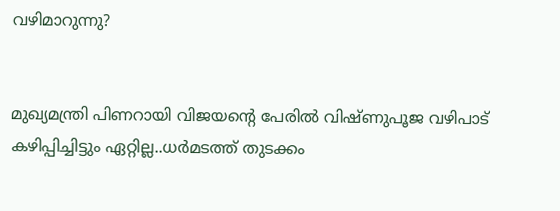വഴിമാറുന്നു?


മുഖ്യമന്ത്രി പിണറായി വിജയന്റെ പേരിൽ വിഷ്ണുപൂജ വഴിപാട് കഴിപ്പിച്ചിട്ടും ഏറ്റില്ല..ധർമടത്ത് തുടക്കം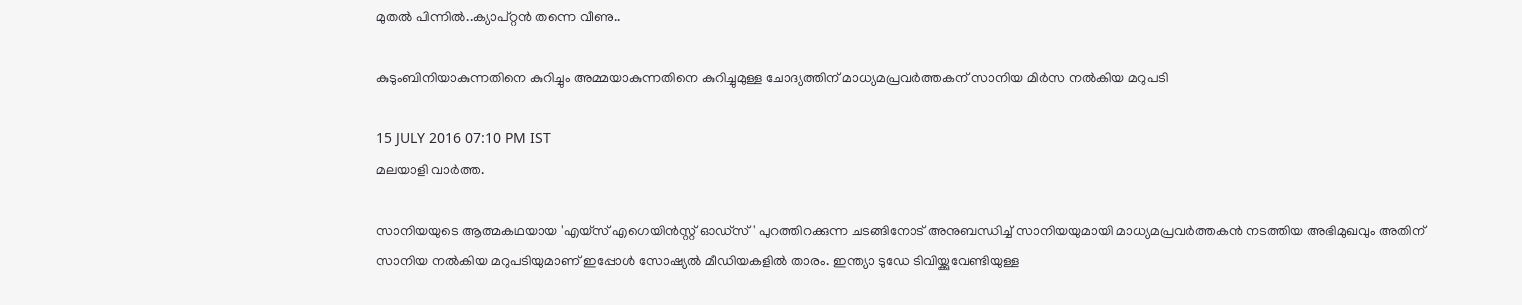മുതൽ പിന്നിൽ..ക്യാപ്റ്റൻ തന്നെ വീണു..

കുടുംബിനിയാകുന്നതിനെ കുറിച്ചും അമ്മയാകുന്നതിനെ കുറിച്ചുമുള്ള ചോദ്യത്തിന് മാധ്യമപ്രവര്‍ത്തകന് സാനിയ മിര്‍സ നല്‍കിയ മറുപടി

15 JULY 2016 07:10 PM IST
മലയാളി വാര്‍ത്ത.

സാനിയയുടെ ആത്മകഥയായ 'എയ്‌സ് എഗെയിന്‍സ്റ്റ് ഓഡ്‌സ്' പുറത്തിറക്കുന്ന ചടങ്ങിനോട് അനുബന്ധിച്ച് സാനിയയുമായി മാധ്യമപ്രവര്‍ത്തകന്‍ നടത്തിയ അഭിമുഖവും അതിന് സാനിയ നല്‍കിയ മറുപടിയുമാണ് ഇപ്പോള്‍ സോഷ്യല്‍ മീഡിയകളില്‍ താരം. ഇന്ത്യാ ടുഡേ ടിവിയ്ക്കുവേണ്ടിയുള്ള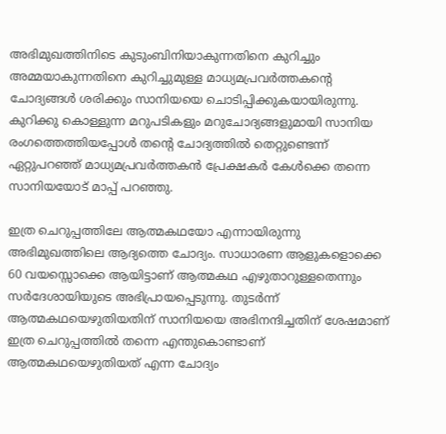അഭിമുഖത്തിനിടെ കുടുംബിനിയാകുന്നതിനെ കുറിച്ചും അമ്മയാകുന്നതിനെ കുറിച്ചുമുള്ള മാധ്യമപ്രവര്‍ത്തകന്റെ ചോദ്യങ്ങള്‍ ശരിക്കും സാനിയയെ ചൊടിപ്പിക്കുകയായിരുന്നു. കുറിക്കു കൊള്ളുന്ന മറുപടികളും മറുചോദ്യങ്ങളുമായി സാനിയ രംഗത്തെത്തിയപ്പോള്‍ തന്റെ ചോദ്യത്തില്‍ തെറ്റുണ്ടെന്ന് ഏറ്റുപറഞ്ഞ് മാധ്യമപ്രവര്‍ത്തകന്‍ പ്രേക്ഷകര്‍ കേള്‍ക്കെ തന്നെ സാനിയയോട് മാപ്പ് പറഞ്ഞു.

ഇത്ര ചെറുപ്പത്തിലേ ആത്മകഥയോ എന്നായിരുന്നു അഭിമുഖത്തിലെ ആദ്യത്തെ ചോദ്യം. സാധാരണ ആളുകളൊക്കെ 60 വയസ്സൊക്കെ ആയിട്ടാണ് ആത്മകഥ എഴുതാറുള്ളതെന്നും സര്‍ദേശായിയുടെ അഭിപ്രായപ്പെടുന്നു. തുടര്‍ന്ന് ആത്മകഥയെഴുതിയതിന് സാനിയയെ അഭിനന്ദിച്ചതിന് ശേഷമാണ് ഇത്ര ചെറുപ്പത്തില്‍ തന്നെ എന്തുകൊണ്ടാണ് ആത്മകഥയെഴുതിയത് എന്ന ചോദ്യം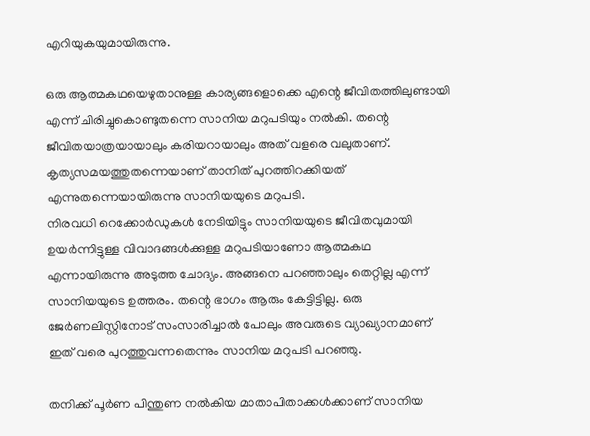എറിയുകയുമായിരുന്നു.

ഒരു ആത്മകഥയെഴുതാനുള്ള കാര്യങ്ങളൊക്കെ എന്റെ ജീവിതത്തിലുണ്ടായി എന്ന് ചിരിച്ചുകൊണ്ടുതന്നെ സാനിയ മറുപടിയും നല്‍കി. തന്റെ ജീവിതയാത്രയായാലും കരിയറായാലും അത് വളരെ വലുതാണ്. കൃത്യസമയത്തുതന്നെയാണ് താനിത് പുറത്തിറക്കിയത് എന്നുതന്നെയായിരുന്നു സാനിയയുടെ മറുപടി.
നിരവധി റെക്കോര്‍ഡുകള്‍ നേടിയിട്ടും സാനിയയുടെ ജീവിതവുമായി ഉയര്‍ന്നിട്ടുള്ള വിവാദങ്ങള്‍ക്കുള്ള മറുപടിയാണോ ആത്മകഥ എന്നായിരുന്നു അടുത്ത ചോദ്യം. അങ്ങനെ പറഞ്ഞാലും തെറ്റില്ല എന്ന് സാനിയയുടെ ഉത്തരം. തന്റെ ഭാഗം ആരും കേട്ടിട്ടില്ല. ഒരു ജേര്‍ണലിസ്റ്റിനോട് സംസാരിച്ചാല്‍ പോലും അവരുടെ വ്യാഖ്യാനമാണ് ഇത് വരെ പുറത്തുവന്നതെന്നും സാനിയ മറുപടി പറഞ്ഞു.

തനിക്ക് പൂര്‍ണ പിന്തുണ നല്‍കിയ മാതാപിതാക്കള്‍ക്കാണ് സാനിയ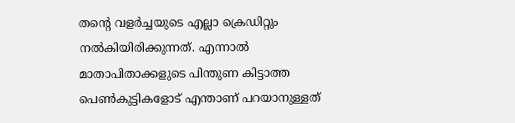തന്റെ വളര്‍ച്ചയുടെ എല്ലാ ക്രെഡിറ്റും നല്‍കിയിരിക്കുന്നത്. എന്നാല്‍ മാതാപിതാക്കളുടെ പിന്തുണ കിട്ടാത്ത പെണ്‍കുട്ടികളോട് എന്താണ് പറയാനുള്ളത്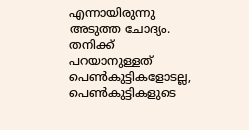എന്നായിരുന്നു അടുത്ത ചോദ്യം. തനിക്ക് പറയാനുള്ളത് പെണ്‍കുട്ടികളോടല്ല, പെണ്‍കുട്ടികളുടെ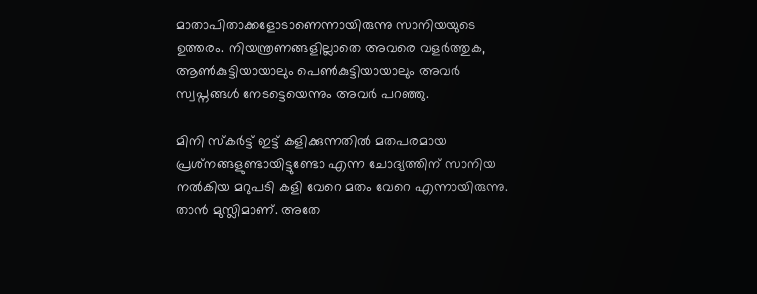മാതാപിതാക്കളോടാണെന്നായിരുന്നു സാനിയയുടെ ഉത്തരം. നിയന്ത്രണങ്ങളില്ലാതെ അവരെ വളര്‍ത്തുക, ആണ്‍കുട്ടിയായാലും പെണ്‍കുട്ടിയായാലും അവര്‍ സ്വപ്നങ്ങള്‍ നേടട്ടെയെന്നും അവര്‍ പറഞ്ഞു.

മിനി സ്‌കര്‍ട്ട് ഇട്ട് കളിക്കുന്നതില്‍ മതപരമായ പ്രശ്‌നങ്ങളുണ്ടായിട്ടുണ്ടോ എന്ന ചോദ്യത്തിന് സാനിയ നല്‍കിയ മറുപടി കളി വേറെ മതം വേറെ എന്നായിരുന്നു. താന്‍ മുസ്ലിമാണ്. അതേ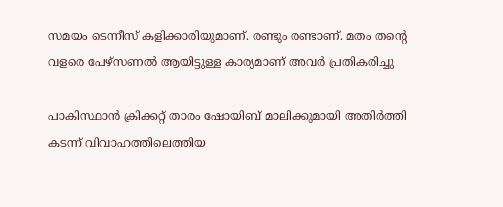സമയം ടെന്നീസ് കളിക്കാരിയുമാണ്. രണ്ടും രണ്ടാണ്. മതം തന്റെ വളരെ പേഴ്‌സണല്‍ ആയിട്ടുള്ള കാര്യമാണ് അവര്‍ പ്രതികരിച്ചു

പാകിസ്ഥാന്‍ ക്രിക്കറ്റ് താരം ഷോയിബ് മാലിക്കുമായി അതിര്‍ത്തി കടന്ന് വിവാഹത്തിലെത്തിയ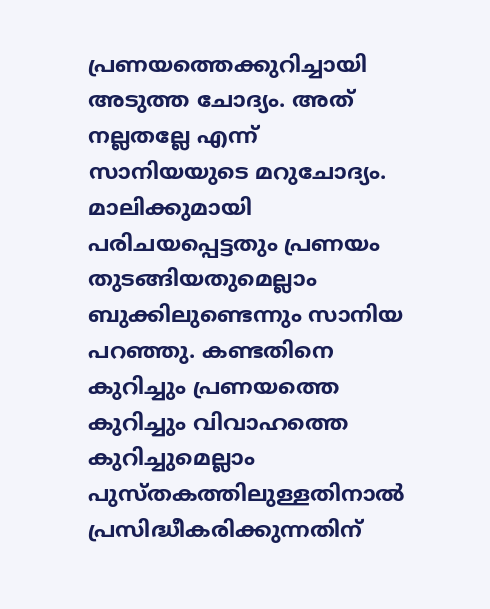പ്രണയത്തെക്കുറിച്ചായി അടുത്ത ചോദ്യം. അത് നല്ലതല്ലേ എന്ന് സാനിയയുടെ മറുചോദ്യം. മാലിക്കുമായി പരിചയപ്പെട്ടതും പ്രണയം തുടങ്ങിയതുമെല്ലാം ബുക്കിലുണ്ടെന്നും സാനിയ പറഞ്ഞു. കണ്ടതിനെ കുറിച്ചും പ്രണയത്തെ കുറിച്ചും വിവാഹത്തെ കുറിച്ചുമെല്ലാം പുസ്തകത്തിലുള്ളതിനാല്‍ പ്രസിദ്ധീകരിക്കുന്നതിന്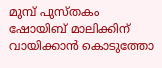മുമ്പ് പുസ്തകം ഷോയിബ് മാലിക്കിന് വായിക്കാന്‍ കൊടുത്തോ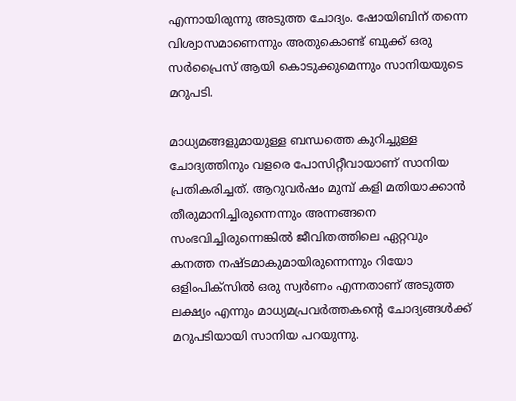എന്നായിരുന്നു അടുത്ത ചോദ്യം. ഷോയിബിന് തന്നെ വിശ്വാസമാണെന്നും അതുകൊണ്ട് ബുക്ക് ഒരു സര്‍പ്രൈസ് ആയി കൊടുക്കുമെന്നും സാനിയയുടെ മറുപടി.

മാധ്യമങ്ങളുമായുള്ള ബന്ധത്തെ കുറിച്ചുള്ള ചോദ്യത്തിനും വളരെ പോസിറ്റീവായാണ് സാനിയ പ്രതികരിച്ചത്. ആറുവര്‍ഷം മുമ്പ് കളി മതിയാക്കാന്‍ തീരുമാനിച്ചിരുന്നെന്നും അന്നങ്ങനെ സംഭവിച്ചിരുന്നെങ്കില്‍ ജീവിതത്തിലെ ഏറ്റവും കനത്ത നഷ്ടമാകുമായിരുന്നെന്നും റിയോ ഒളിംപിക്‌സില്‍ ഒരു സ്വര്‍ണം എന്നതാണ് അടുത്ത ലക്ഷ്യം എന്നും മാധ്യമപ്രവര്‍ത്തകന്റെ ചോദ്യങ്ങള്‍ക്ക് മറുപടിയായി സാനിയ പറയുന്നു.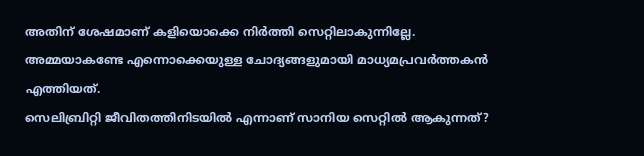അതിന് ശേഷമാണ് കളിയൊക്കെ നിര്‍ത്തി സെറ്റിലാകുന്നില്ലേ. അമ്മയാകണ്ടേ എന്നൊക്കെയുള്ള ചോദ്യങ്ങളുമായി മാധ്യമപ്രവര്‍ത്തകന്‍ എത്തിയത്.
സെലിബ്രിറ്റി ജീവിതത്തിനിടയില്‍ എന്നാണ് സാനിയ സെറ്റില്‍ ആകുന്നത്?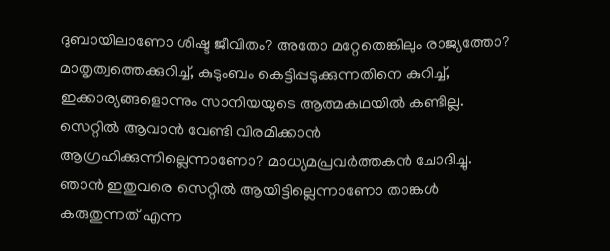ദുബായിലാണോ ശിഷ്ട ജീവിതം? അതോ മറ്റേതെങ്കിലും രാജ്യത്തോ? മാതൃത്വത്തെക്കുറിച്ച്, കുടുംബം കെട്ടിപ്പടുക്കുന്നതിനെ കുറിച്ച്, ഇക്കാര്യങ്ങളൊന്നും സാനിയയുടെ ആത്മകഥയില്‍ കണ്ടില്ല. സെറ്റില്‍ ആവാന്‍ വേണ്ടി വിരമിക്കാന്‍ ആഗ്രഹിക്കുന്നില്ലെന്നാണോ? മാധ്യമപ്രവര്‍ത്തകന്‍ ചോദിച്ചു.
ഞാന്‍ ഇതുവരെ സെറ്റില്‍ ആയിട്ടില്ലെന്നാണോ താങ്കള്‍ കരുതുന്നത് എന്ന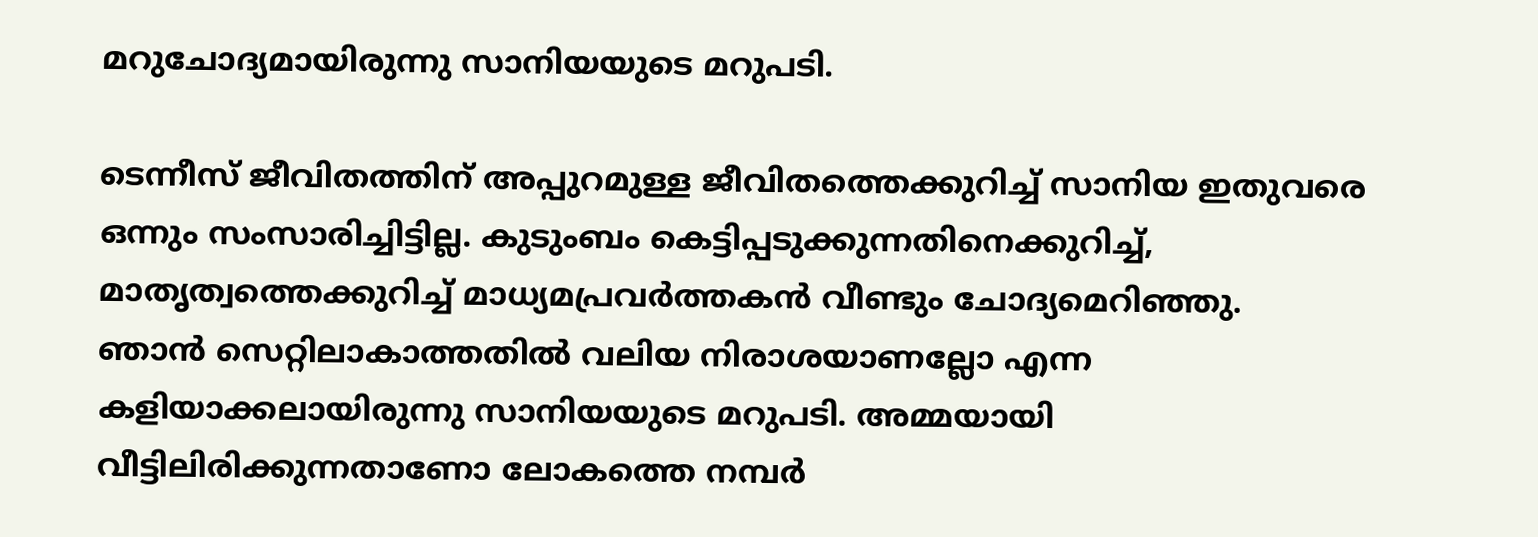മറുചോദ്യമായിരുന്നു സാനിയയുടെ മറുപടി.

ടെന്നീസ് ജീവിതത്തിന് അപ്പുറമുള്ള ജീവിതത്തെക്കുറിച്ച് സാനിയ ഇതുവരെ ഒന്നും സംസാരിച്ചിട്ടില്ല. കുടുംബം കെട്ടിപ്പടുക്കുന്നതിനെക്കുറിച്ച്, മാതൃത്വത്തെക്കുറിച്ച് മാധ്യമപ്രവര്‍ത്തകന്‍ വീണ്ടും ചോദ്യമെറിഞ്ഞു.
ഞാന്‍ സെറ്റിലാകാത്തതില്‍ വലിയ നിരാശയാണല്ലോ എന്ന കളിയാക്കലായിരുന്നു സാനിയയുടെ മറുപടി. അമ്മയായി വീട്ടിലിരിക്കുന്നതാണോ ലോകത്തെ നമ്പര്‍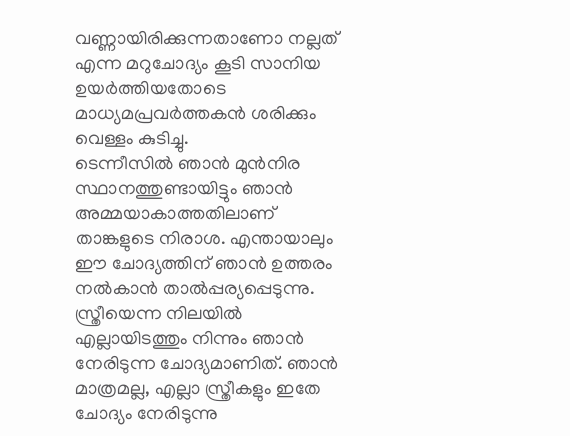വണ്ണായിരിക്കുന്നതാണോ നല്ലത് എന്ന മറുചോദ്യം കൂടി സാനിയ ഉയര്‍ത്തിയതോടെ മാധ്യമപ്രവര്‍ത്തകന്‍ ശരിക്കും വെള്ളം കുടിച്ചു.
ടെന്നീസില്‍ ഞാന്‍ മുന്‍നിര സ്ഥാനത്തുണ്ടായിട്ടും ഞാന്‍ അമ്മയാകാത്തതിലാണ് താങ്കളുടെ നിരാശ. എന്തായാലും ഈ ചോദ്യത്തിന് ഞാന്‍ ഉത്തരം നല്‍കാന്‍ താല്‍പ്പര്യപ്പെടുന്നു. സ്ത്രീയെന്ന നിലയില്‍ എല്ലായിടത്തും നിന്നും ഞാന്‍ നേരിടുന്ന ചോദ്യമാണിത്. ഞാന്‍ മാത്രമല്ല, എല്ലാ സ്ത്രീകളും ഇതേ ചോദ്യം നേരിടുന്നു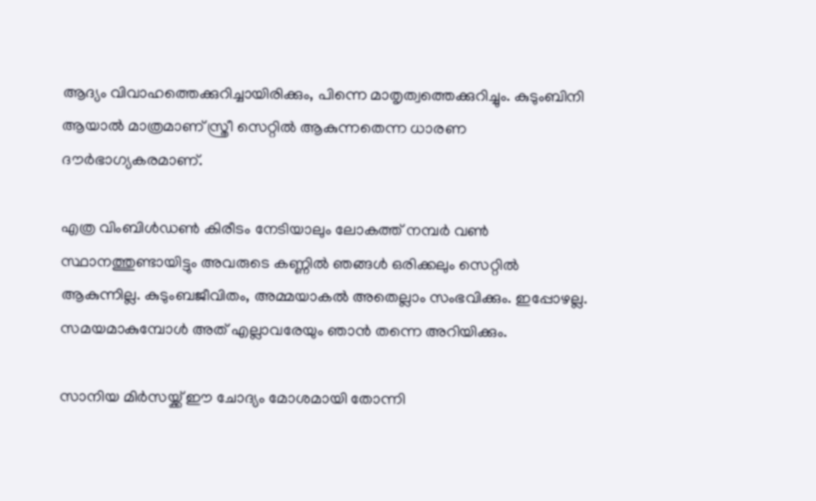ആദ്യം വിവാഹത്തെക്കുറിച്ചായിരിക്കും, പിന്നെ മാതൃത്വത്തെക്കുറിച്ചും. കുടുംബിനി ആയാല്‍ മാത്രമാണ് സ്ത്രീ സെറ്റില്‍ ആകുന്നതെന്ന ധാരണ ദൗര്‍ഭാഗ്യകരമാണ്.

എത്ര വിംബിള്‍ഡണ്‍ കിരീടം നേടിയാലും ലോകത്ത് നമ്പര്‍ വണ്‍ സ്ഥാനത്തുണ്ടായിട്ടും അവരുടെ കണ്ണില്‍ ഞങ്ങള്‍ ഒരിക്കലും സെറ്റില്‍ ആകുന്നില്ല. കുടുംബജീവിതം, അമ്മയാകല്‍ അതെല്ലാം സംഭവിക്കും. ഇപ്പോഴല്ല. സമയമാകുമ്പോള്‍ അത് എല്ലാവരേയും ഞാന്‍ തന്നെ അറിയിക്കും.

സാനിയ മിര്‍സയ്ക്ക് ഈ ചോദ്യം മോശമായി തോന്നി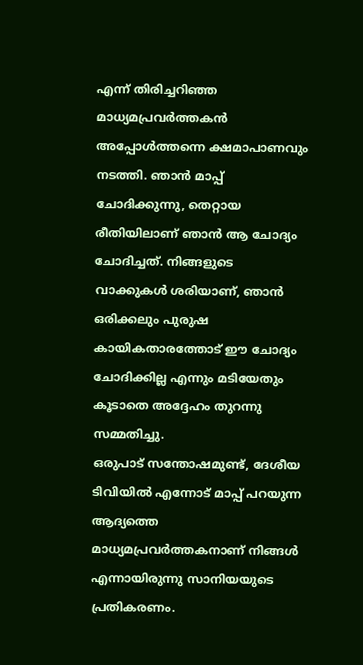എന്ന് തിരിച്ചറിഞ്ഞ മാധ്യമപ്രവര്‍ത്തകന്‍ അപ്പോള്‍ത്തന്നെ ക്ഷമാപാണവും നടത്തി. ഞാന്‍ മാപ്പ് ചോദിക്കുന്നു, തെറ്റായ രീതിയിലാണ് ഞാന്‍ ആ ചോദ്യം ചോദിച്ചത്. നിങ്ങളുടെ വാക്കുകള്‍ ശരിയാണ്, ഞാന്‍ ഒരിക്കലും പുരുഷ കായികതാരത്തോട് ഈ ചോദ്യം ചോദിക്കില്ല എന്നും മടിയേതും കൂടാതെ അദ്ദേഹം തുറന്നു സമ്മതിച്ചു.
ഒരുപാട് സന്തോഷമുണ്ട്, ദേശീയ ടിവിയില്‍ എന്നോട് മാപ്പ് പറയുന്ന ആദ്യത്തെ മാധ്യമപ്രവര്‍ത്തകനാണ് നിങ്ങള്‍ എന്നായിരുന്നു സാനിയയുടെ പ്രതികരണം.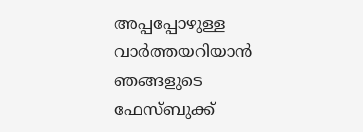അപ്പപ്പോഴുള്ള വാര്‍ത്തയറിയാന്‍ ഞങ്ങളുടെ ഫേസ്‌ബുക്ക്‌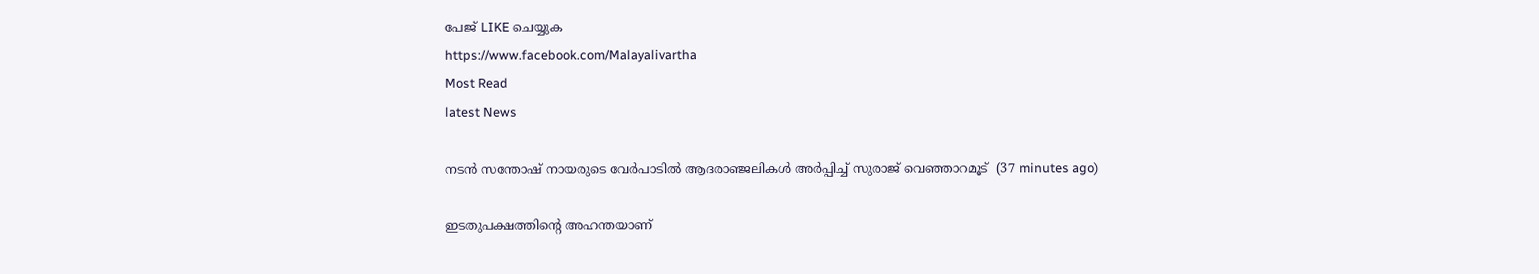പേജ് LIKE ചെയ്യുക
https://www.facebook.com/Malayalivartha
Most Read
latest News

നടന്‍ സന്തോഷ് നായരുടെ വേര്‍പാടില്‍ ആദരാഞ്ജലികള്‍ അര്‍പ്പിച്ച് സുരാജ് വെഞ്ഞാറമൂട്  (37 minutes ago)

ഇടതുപക്ഷത്തിന്റെ അഹന്തയാണ്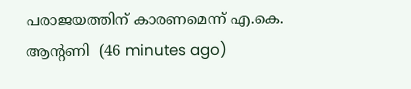പരാജയത്തിന് കാരണമെന്ന് എ.കെ. ആന്റണി  (46 minutes ago)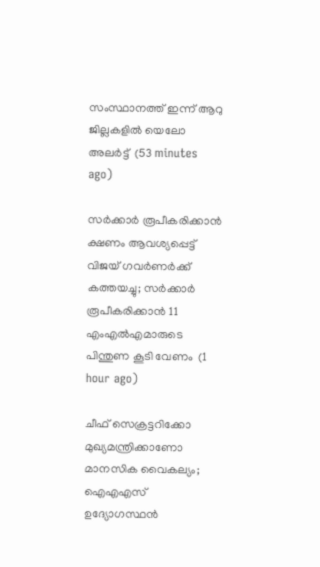സംസ്ഥാനത്ത് ഇന്ന് ആറു ജില്ലകളില്‍ യെലോ അലര്‍ട്ട്  (53 minutes ago)

സര്‍ക്കാര്‍ രൂപീകരിക്കാന്‍ ക്ഷണം ആവശ്യപ്പെട്ട് വിജയ് ഗവര്‍ണര്‍ക്ക് കത്തയച്ചു; സര്‍ക്കാര്‍ രൂപീകരിക്കാന്‍ 11 എംഎല്‍എമാരുടെ പിന്തുണ കൂടി വേണം  (1 hour ago)

ചീഫ് സെക്രട്ടറിക്കോ മുഖ്യമന്ത്രിക്കാണോ മാനസിക വൈകല്യം; ഐഎഎസ് ഉദ്യോഗസ്ഥന്‍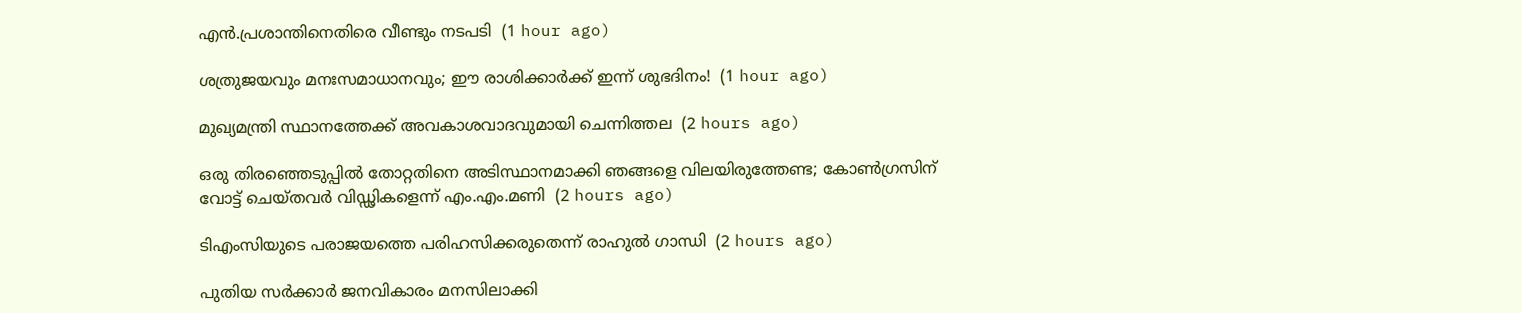എന്‍.പ്രശാന്തിനെതിരെ വീണ്ടും നടപടി  (1 hour ago)

ശത്രുജയവും മനഃസമാധാനവും; ഈ രാശിക്കാർക്ക് ഇന്ന് ശുഭദിനം!  (1 hour ago)

മുഖ്യമന്ത്രി സ്ഥാനത്തേക്ക് അവകാശവാദവുമായി ചെന്നിത്തല  (2 hours ago)

ഒരു തിരഞ്ഞെടുപ്പില്‍ തോറ്റതിനെ അടിസ്ഥാനമാക്കി ഞങ്ങളെ വിലയിരുത്തേണ്ട; കോണ്‍ഗ്രസിന് വോട്ട് ചെയ്തവര്‍ വിഡ്ഢികളെന്ന് എം.എം.മണി  (2 hours ago)

ടിഎംസിയുടെ പരാജയത്തെ പരിഹസിക്കരുതെന്ന് രാഹുല്‍ ഗാന്ധി  (2 hours ago)

പുതിയ സര്‍ക്കാര്‍ ജനവികാരം മനസിലാക്കി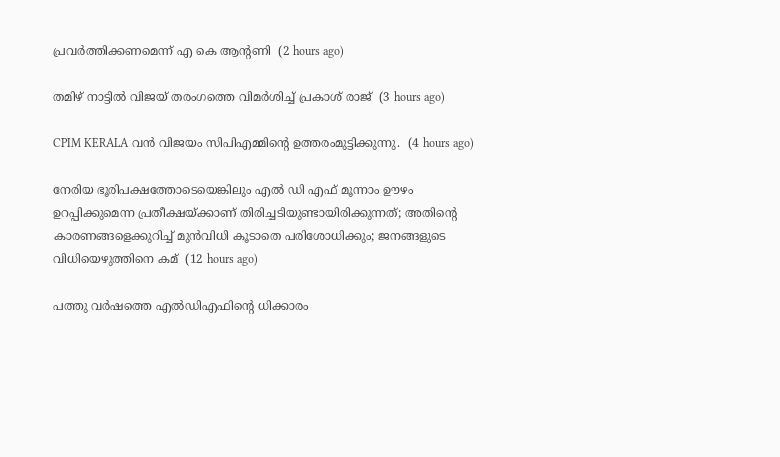പ്രവര്‍ത്തിക്കണമെന്ന് എ കെ ആന്റണി  (2 hours ago)

തമിഴ് നാട്ടില്‍ വിജയ് തരംഗത്തെ വിമര്‍ശിച്ച് പ്രകാശ് രാജ്  (3 hours ago)

CPIM KERALA വൻ വിജയം സിപിഎമ്മിന്റെ ഉത്തരംമുട്ടിക്കുന്നു.  (4 hours ago)

നേരിയ ഭൂരിപക്ഷത്തോടെയെങ്കിലും എൽ ഡി എഫ് മൂന്നാം ഊഴം ഉറപ്പിക്കുമെന്ന പ്രതീക്ഷയ്ക്കാണ് തിരിച്ചടിയുണ്ടായിരിക്കുന്നത്; അതിന്റെ കാരണങ്ങളെക്കുറിച്ച് മുൻവിധി കൂടാതെ പരിശോധിക്കും; ജനങ്ങളുടെ വിധിയെഴുത്തിനെ കമ്  (12 hours ago)

പത്തു വര്‍ഷത്തെ എല്‍ഡിഎഫിന്റെ ധിക്കാരം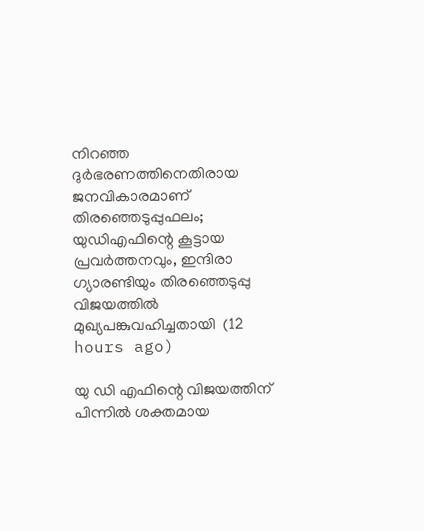നിറഞ്ഞ ദുര്‍ഭരണത്തിനെതിരായ ജനവികാരമാണ് തിരഞ്ഞെടുപ്പുഫലം; യുഡിഎഫിന്റെ കൂട്ടായ പ്രവര്‍ത്തനവും, ഇന്ദിരാ ഗ്യാരണ്ടിയും തിരഞ്ഞെടുപ്പു വിജയത്തില്‍ മുഖ്യപങ്കുവഹിച്ചതായി  (12 hours ago)

യു ഡി എഫിന്റെ വിജയത്തിന് പിന്നിൽ ശക്തമായ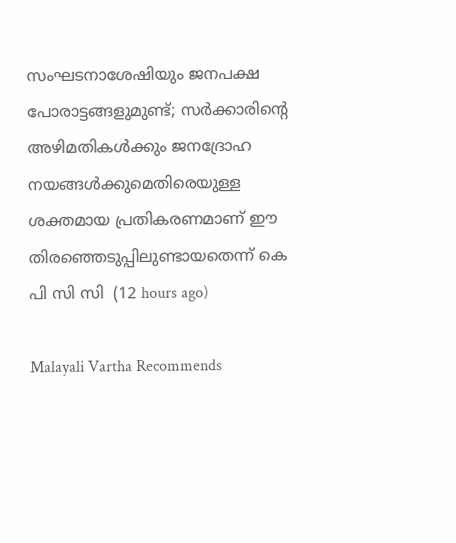സംഘടനാശേഷിയും ജനപക്ഷ പോരാട്ടങ്ങളുമുണ്ട്; സർക്കാരിന്റെ അഴിമതികൾക്കും ജനദ്രോഹ നയങ്ങൾക്കുമെതിരെയുള്ള ശക്തമായ പ്രതികരണമാണ് ഈ തിരഞ്ഞെടുപ്പിലുണ്ടായതെന്ന് കെ പി സി സി  (12 hours ago)

Malayali Vartha Recommends